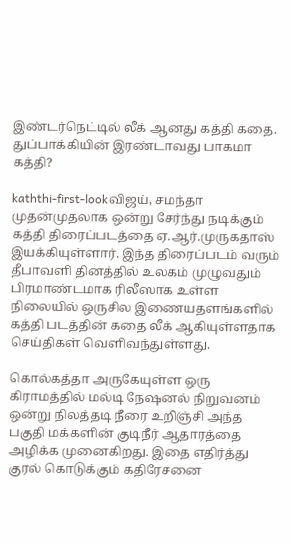இண்டர்நெட்டில் லீக் ஆனது கத்தி கதை. துப்பாக்கியின் இரண்டாவது பாகமா கத்தி?

kaththi-first-lookவிஜய், சமந்தா முதன்முதலாக ஒன்று சேர்ந்து நடிக்கும் கத்தி திரைப்படத்தை ஏ.ஆர்.முருகதாஸ் இயக்கியுள்ளார். இந்த திரைப்படம் வரும் தீபாவளி தினத்தில் உலகம் முழுவதும் பிரமாண்டமாக ரிலீஸாக உள்ள நிலையில் ஒருசில இணையதளங்களில் கத்தி படத்தின் கதை லீக் ஆகியுள்ளதாக செய்திகள் வெளிவந்துள்ளது.

கொல்கத்தா அருகேயுள்ள ஒரு கிராமத்தில் மல்டி நேஷனல் நிறுவனம் ஒன்று நிலத்தடி நீரை உறிஞ்சி அந்த பகுதி மக்களின் குடிநீர் ஆதாரத்தை அழிக்க முனைகிறது. இதை எதிர்த்து குரல் கொடுக்கும் கதிரேசனை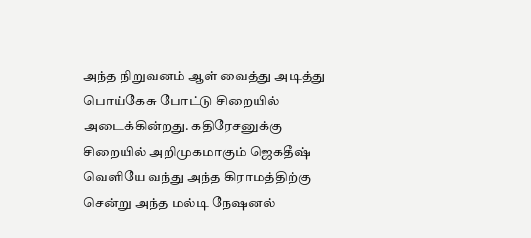அந்த நிறுவனம் ஆள் வைத்து அடித்து பொய்கேசு போட்டு சிறையில் அடைக்கின்றது. கதிரேசனுக்கு சிறையில் அறிமுகமாகும் ஜெகதீஷ் வெளியே வந்து அந்த கிராமத்திற்கு சென்று அந்த மல்டி நேஷனல்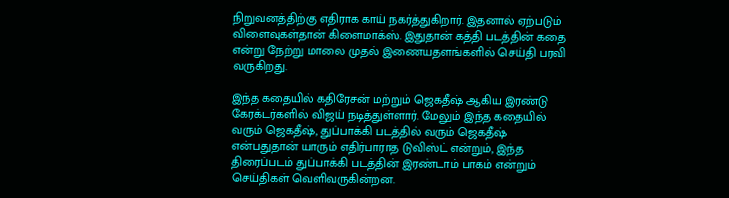நிறுவனத்திற்கு எதிராக காய் நகர்த்துகிறார். இதனால் ஏற்படும் விளைவுகள்தான் கிளைமாக்ஸ். இதுதான் கத்தி படத்தின் கதை என்று நேற்று மாலை முதல் இணையதளங்களில் செய்தி பரவி வருகிறது.

இந்த கதையில் கதிரேசன் மற்றும் ஜெகதீஷ் ஆகிய இரண்டு கேரக்டர்களில் விஜய் நடித்துள்ளார். மேலும் இந்த கதையில் வரும் ஜெகதீஷ், துப்பாக்கி படத்தில் வரும் ஜெகதீஷ் என்பதுதான் யாரும் எதிர்பாராத டுவிஸ்ட் என்றும், இந்த திரைப்படம் துப்பாக்கி படத்தின் இரண்டாம் பாகம் என்றும் செய்திகள் வெளிவருகின்றன.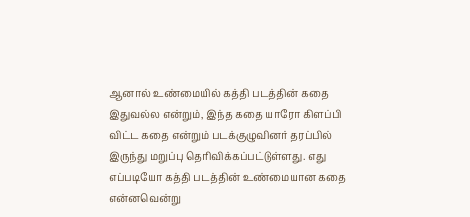ஆனால் உண்மையில் கத்தி படத்தின் கதை இதுவல்ல என்றும், இந்த கதை யாரோ கிளப்பி விட்ட கதை என்றும் படக்குழுவினர் தரப்பில் இருந்து மறுப்பு தெரிவிக்கப்பட்டுள்ளது. எது எப்படியோ கத்தி படத்தின் உண்மையான கதை என்னவென்று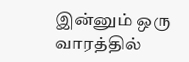இன்னும் ஒரு வாரத்தில்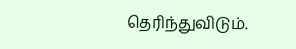தெரிந்துவிடும்.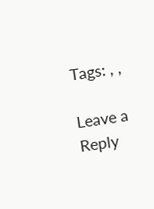Tags: , ,

Leave a Reply